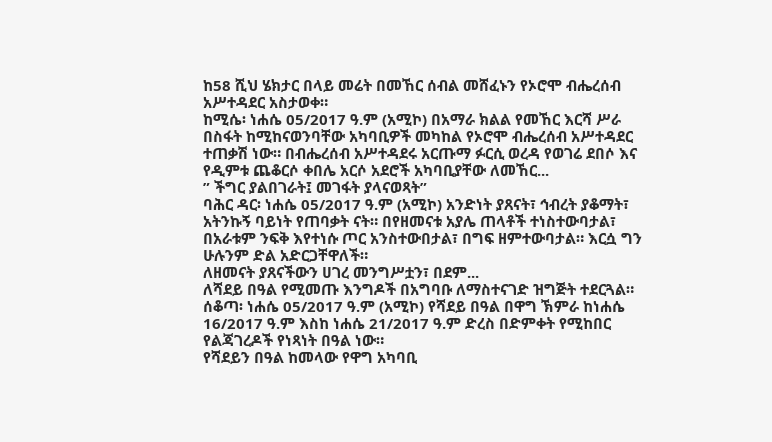ከ58 ሺህ ሄክታር በላይ መሬት በመኸር ሰብል መሸፈኑን የኦሮሞ ብሔረሰብ አሥተዳደር አስታወቀ።
ከሚሴ፡ ነሐሴ 05/2017 ዓ.ም (አሚኮ) በአማራ ክልል የመኸር እርሻ ሥራ በስፋት ከሚከናወንባቸው አካባቢዎች መካከል የኦሮሞ ብሔረሰብ አሥተዳደር ተጠቃሽ ነው። በብሔረሰብ አሥተዳደሩ አርጡማ ፉርሲ ወረዳ የወገሬ ደበሶ እና የዲምቱ ጨቆርሶ ቀበሌ አርሶ አደሮች አካባቢያቸው ለመኸር...
” ችግር ያልበገራት፤ መገፋት ያላናወጻት”
ባሕር ዳር፡ ነሐሴ 05/2017 ዓ.ም (አሚኮ) አንድነት ያጸናት፣ ኅብረት ያቆማት፣ አትንኩኝ ባይነት የጠባቃት ናት። በየዘመናቱ አያሌ ጠላቶች ተነስተውባታል፣ በአራቱም ንፍቅ እየተነሱ ጦር አንስተውበታል፣ በግፍ ዘምተውባታል። እርሷ ግን ሁሉንም ድል አድርጋቸዋለች።
ለዘመናት ያጸናችውን ሀገረ መንግሥቷን፣ በደም...
ለሻደይ በዓል የሚመጡ እንግዶች በአግባቡ ለማስተናገድ ዝግጅት ተደርጓል።
ሰቆጣ፡ ነሐሴ 05/2017 ዓ.ም (አሚኮ) የሻደይ በዓል በዋግ ኽምራ ከነሐሴ 16/2017 ዓ.ም እስከ ነሐሴ 21/2017 ዓ.ም ድረስ በድምቀት የሚከበር የልጃገረዶች የነጻነት በዓል ነው።
የሻደይን በዓል ከመላው የዋግ አካባቢ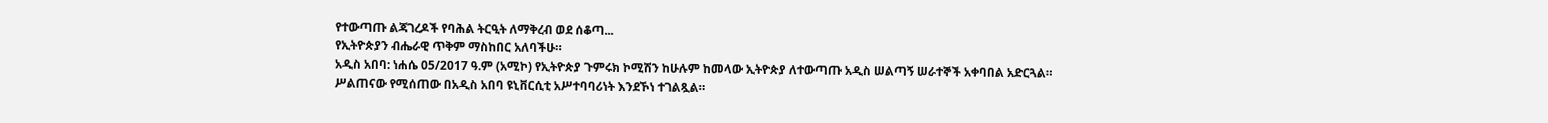የተውጣጡ ልጃገረዶች የባሕል ትርዒት ለማቅረብ ወደ ሰቆጣ...
የኢትዮጵያን ብሔራዊ ጥቅም ማስከበር አለባችሁ።
አዲስ አበባ: ነሐሴ 05/2017 ዓ.ም (አሚኮ) የኢትዮጵያ ጉምሩክ ኮሚሽን ከሁሉም ከመላው ኢትዮጵያ ለተውጣጡ አዲስ ሠልጣኝ ሠራተኞች አቀባበል አድርጓል።
ሥልጠናው የሚሰጠው በአዲስ አበባ ዩኒቨርሲቲ አሥተባባሪነት እንደኾነ ተገልጿል።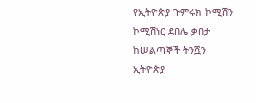የኢትዮጵያ ጉምሩክ ኮሚሽን ኮሚሽነር ደበሌ ቃበታ ከሠልጣኞች ትንሿን ኢትዮጵያ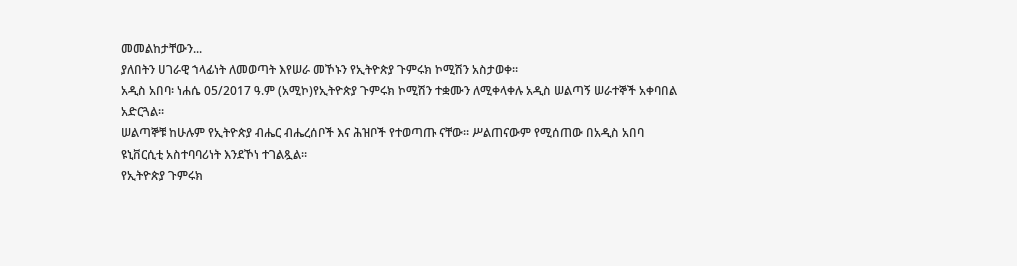መመልከታቸውን...
ያለበትን ሀገራዊ ኀላፊነት ለመወጣት እየሠራ መኾኑን የኢትዮጵያ ጉምሩክ ኮሚሽን አስታወቀ።
አዲስ አበባ፡ ነሐሴ 05/2017 ዓ.ም (አሚኮ)የኢትዮጵያ ጉምሩክ ኮሚሽን ተቋሙን ለሚቀላቀሉ አዲስ ሠልጣኝ ሠራተኞች አቀባበል አድርጓል።
ሠልጣኞቹ ከሁሉም የኢትዮጵያ ብሔር ብሔረሰቦች እና ሕዝቦች የተወጣጡ ናቸው። ሥልጠናውም የሚሰጠው በአዲስ አበባ ዩኒቨርሲቲ አስተባባሪነት እንደኾነ ተገልጿል።
የኢትዮጵያ ጉምሩክ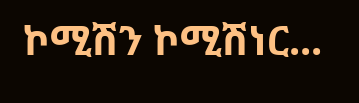ኮሚሽን ኮሚሽነር...